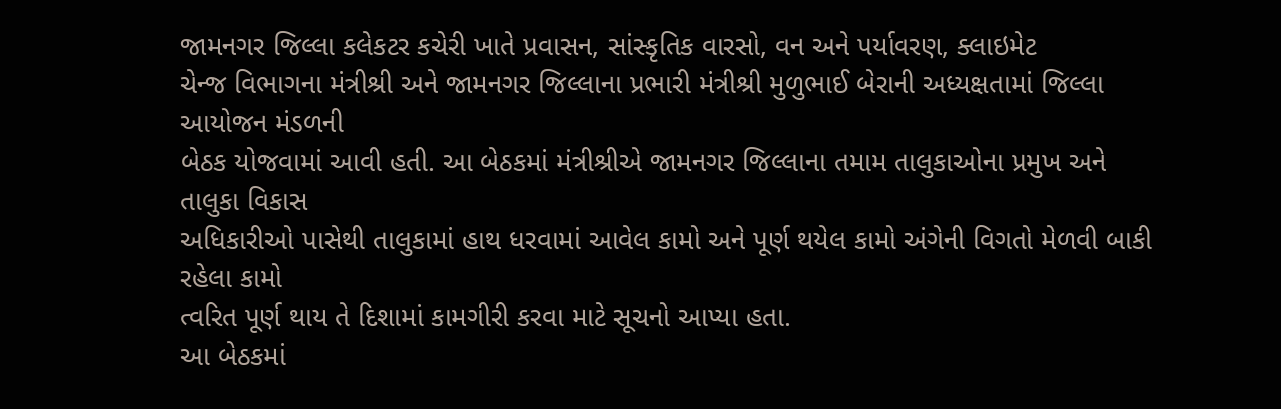જામનગર જિલ્લા કલેકટર કચેરી ખાતે પ્રવાસન, સાંસ્કૃતિક વારસો, વન અને પર્યાવરણ, ક્લાઇમેટ
ચેન્જ વિભાગના મંત્રીશ્રી અને જામનગર જિલ્લાના પ્રભારી મંત્રીશ્રી મુળુભાઈ બેરાની અધ્યક્ષતામાં જિલ્લા આયોજન મંડળની
બેઠક યોજવામાં આવી હતી. આ બેઠકમાં મંત્રીશ્રીએ જામનગર જિલ્લાના તમામ તાલુકાઓના પ્રમુખ અને તાલુકા વિકાસ
અધિકારીઓ પાસેથી તાલુકામાં હાથ ધરવામાં આવેલ કામો અને પૂર્ણ થયેલ કામો અંગેની વિગતો મેળવી બાકી રહેલા કામો
ત્વરિત પૂર્ણ થાય તે દિશામાં કામગીરી કરવા માટે સૂચનો આપ્યા હતા.
આ બેઠકમાં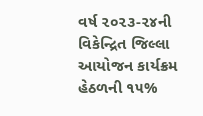વર્ષ ૨૦૨૩-૨૪ની વિકેન્દ્રિત જિલ્લા આયોજન કાર્યક્રમ હેઠળની ૧૫%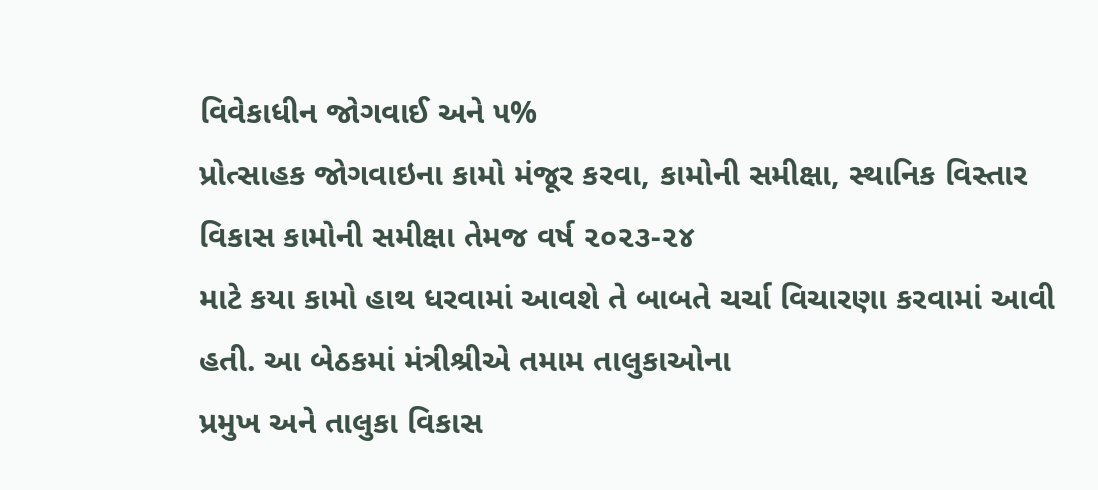વિવેકાધીન જોગવાઈ અને ૫%
પ્રોત્સાહક જોગવાઇના કામો મંજૂર કરવા, કામોની સમીક્ષા, સ્થાનિક વિસ્તાર વિકાસ કામોની સમીક્ષા તેમજ વર્ષ ૨૦૨૩-૨૪
માટે કયા કામો હાથ ધરવામાં આવશે તે બાબતે ચર્ચા વિચારણા કરવામાં આવી હતી. આ બેઠકમાં મંત્રીશ્રીએ તમામ તાલુકાઓના
પ્રમુખ અને તાલુકા વિકાસ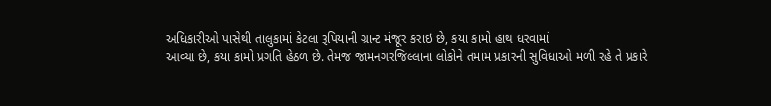અધિકારીઓ પાસેથી તાલુકામાં કેટલા રૂપિયાની ગ્રાન્ટ મંજૂર કરાઇ છે, કયા કામો હાથ ધરવામાં
આવ્યા છે, કયા કામો પ્રગતિ હેઠળ છે. તેમજ જામનગરજિલ્લાના લોકોને તમામ પ્રકારની સુવિધાઓ મળી રહે તે પ્રકારે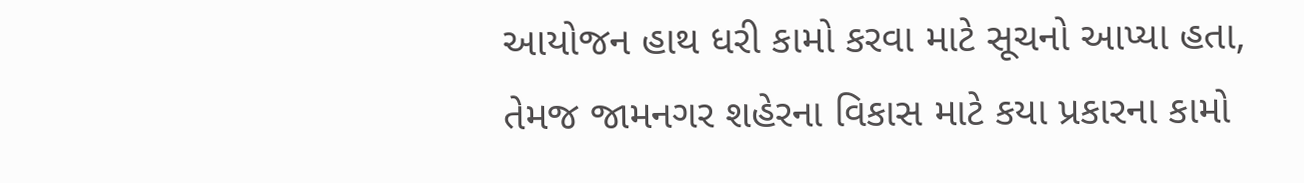આયોજન હાથ ધરી કામો કરવા માટે સૂચનો આપ્યા હતા, તેમજ જામનગર શહેરના વિકાસ માટે કયા પ્રકારના કામો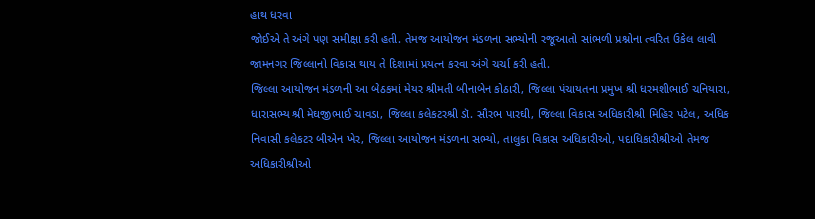હાથ ધરવા
જોઈએ તે અંગે પણ સમીક્ષા કરી હતી. તેમજ આયોજન મંડળના સભ્યોની રજૂઆતો સાંભળી પ્રશ્નોના ત્વરિત ઉકેલ લાવી
જામનગર જિલ્લાનો વિકાસ થાય તે દિશામાં પ્રયત્ન કરવા અંગે ચર્ચા કરી હતી.
જિલ્લા આયોજન મંડળની આ બેઠકમાં મેયર શ્રીમતી બીનાબેન કોઠારી, જિલ્લા પંચાયતના પ્રમુખ શ્રી ધરમશીભાઈ ચનિયારા,
ધારાસભ્ય શ્રી મેઘજીભાઈ ચાવડા, જિલ્લા કલેકટરશ્રી ડૉ. સૌરભ પારઘી, જિલ્લા વિકાસ અધિકારીશ્રી મિહિર પટેલ, અધિક
નિવાસી કલેકટર બીએન ખેર, જિલ્લા આયોજન મંડળના સભ્યો, તાલુકા વિકાસ અધિકારીઓ, પદાધિકારીશ્રીઓ તેમજ
અધિકારીશ્રીઓ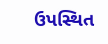ઉપસ્થિત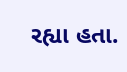રહ્યા હતા.